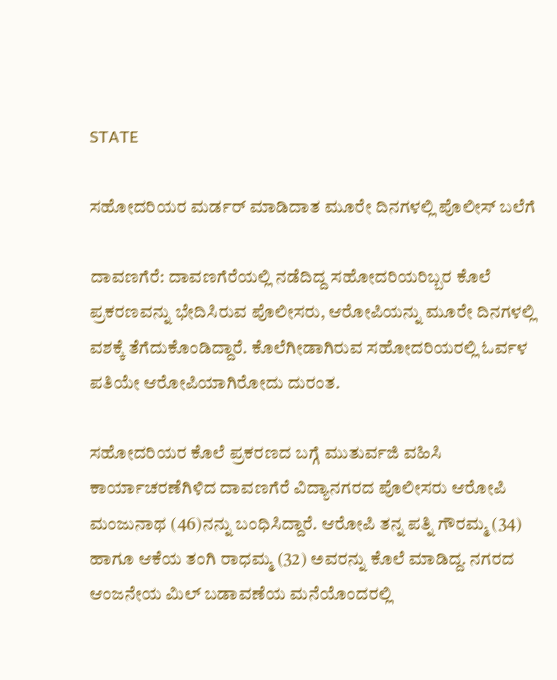STATE

ಸಹೋದರಿಯರ ಮರ್ಡರ್ ಮಾಡಿದಾತ ಮೂರೇ ದಿನಗಳಲ್ಲಿ ಪೊಲೀಸ್ ಬಲೆಗೆ

ದಾವಣಗೆರೆ: ದಾವಣಗೆರೆಯಲ್ಲಿ ನಡೆದಿದ್ದ ಸಹೋದರಿಯರಿಬ್ಬರ ಕೊಲೆ ಪ್ರಕರಣವನ್ನು ಭೇದಿಸಿರುವ ಪೊಲೀಸರು, ಆರೋಪಿಯನ್ನು ಮೂರೇ ದಿನಗಳಲ್ಲಿ ವಶಕ್ಕೆ ತೆಗೆದುಕೊಂಡಿದ್ದಾರೆ. ಕೊಲೆಗೀಡಾಗಿರುವ ಸಹೋದರಿಯರಲ್ಲಿ ಓರ್ವಳ ಪತಿಯೇ ಆರೋಪಿಯಾಗಿರೋದು ದುರಂತ.

ಸಹೋದರಿಯರ ಕೊಲೆ ಪ್ರಕರಣದ ಬಗ್ಗೆ ಮುತುರ್ವಜಿ ವಹಿಸಿ ಕಾರ್ಯಾಚರಣೆಗಿಳಿದ ದಾವಣಗೆರೆ ವಿದ್ಯಾನಗರದ ಪೊಲೀಸರು ಆರೋಪಿ ಮಂಜುನಾಥ (46)ನನ್ನು ಬಂಧಿಸಿದ್ದಾರೆ. ಆರೋಪಿ ತನ್ನ ಪತ್ನಿ ಗೌರಮ್ಮ (34) ಹಾಗೂ ಆಕೆಯ ತಂಗಿ ರಾಧಮ್ಮ (32) ಅವರನ್ನು ಕೊಲೆ ಮಾಡಿದ್ದ. ನಗರದ ಆಂಜನೇಯ ಮಿಲ್ ಬಡಾವಣೆಯ ಮನೆಯೊಂದರಲ್ಲಿ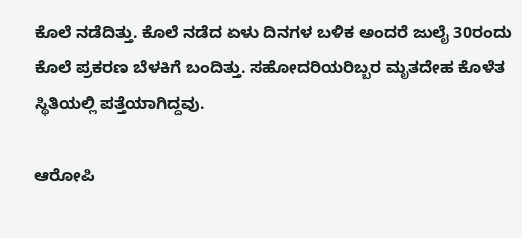ಕೊಲೆ ನಡೆದಿತ್ತು. ಕೊಲೆ ನಡೆದ ಏಳು ದಿನಗಳ ಬಳಿಕ ಅಂದರೆ ಜುಲೈ 30ರಂದು ಕೊಲೆ ಪ್ರಕರಣ ಬೆಳಕಿಗೆ ಬಂದಿತ್ತು. ಸಹೋದರಿಯರಿಬ್ಬರ ಮೃತದೇಹ ಕೊಳೆತ ಸ್ಥಿತಿಯಲ್ಲಿ ಪತ್ತೆಯಾಗಿದ್ದವು.

ಆರೋಪಿ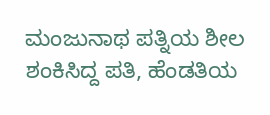ಮಂಜುನಾಥ ಪತ್ನಿಯ ಶೀಲ ಶಂಕಿಸಿದ್ದ ಪತಿ, ಹೆಂಡತಿಯ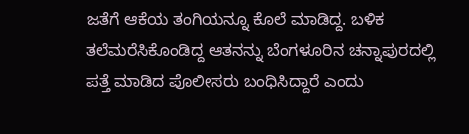ಜತೆಗೆ ಆಕೆಯ ತಂಗಿಯನ್ನೂ ಕೊಲೆ ಮಾಡಿದ್ದ. ಬಳಿಕ ತಲೆಮರೆಸಿಕೊಂಡಿದ್ದ ಆತನನ್ನು ಬೆಂಗಳೂರಿನ ಚನ್ನಾಪುರದಲ್ಲಿ ಪತ್ತೆ ಮಾಡಿದ ಪೊಲೀಸರು ಬಂಧಿಸಿದ್ದಾರೆ ಎಂದು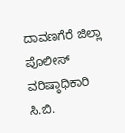ದಾವಣಗೆರೆ ಜಿಲ್ಲಾ ಪೊಲೀಸ್ ವರಿಷ್ಠಾಧಿಕಾರಿ ಸಿ.ಬಿ.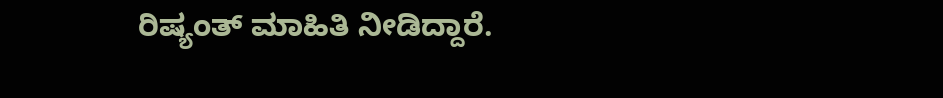ರಿಷ್ಯಂತ್ ಮಾಹಿತಿ ನೀಡಿದ್ದಾರೆ.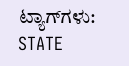ಟ್ಯಾಗ್‌ಗಳು: STATE